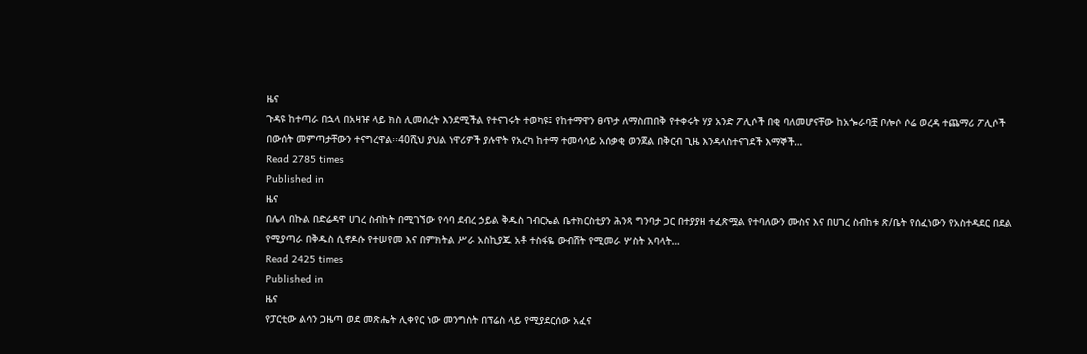ዜና
ጉዳዩ ከተጣራ በኋላ በአዛዡ ላይ ክስ ሊመሰረት እንደሚችል የተናገሩት ተወካዩ፤ የከተማዋን ፀጥታ ለማስጠበቅ የተቀሩት ሃያ አንድ ፖሊሶች በቂ ባለመሆናቸው ከአጐራባቿ ቦሎሶ ሶሬ ወረዳ ተጨማሪ ፖሊሶች በውሰት መምጣታቸውን ተናግረዋል፡፡40ሺህ ያህል ነዋሪዎች ያሉዋት የአረካ ከተማ ተመሳሳይ አሰቃቂ ወንጀል በቅርብ ጊዜ እንዳላስተናገደች እማኞች…
Read 2785 times
Published in
ዜና
በሌላ በኩል በድሬዳዋ ሀገረ ስብከት በሚገኘው የሳባ ደብረ ኃይል ቅዱስ ገብርኤል ቤተክርስቲያን ሕንጻ ግንባታ ጋር በተያያዘ ተፈጽሟል የተባለውን ሙስና እና በሀገረ ስብከቱ ጽ/ቤት የሰፈነውን የአስተዳደር በደል የሚያጣራ በቅዱስ ሲኖዶሱ የተሠየመ እና በምክትል ሥራ አስኪያጁ አቶ ተስፋዬ ውብሸት የሚመራ ሦስት አባላት…
Read 2425 times
Published in
ዜና
የፓርቲው ልሳን ጋዜጣ ወደ መጽሔት ሊቀየር ነው መንግስት በፕሬስ ላይ የሚያደርሰው አፈና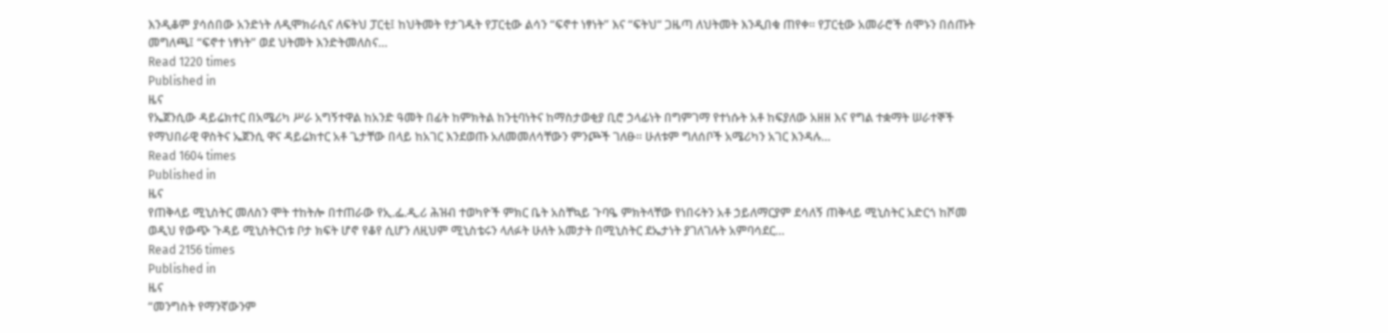እንዲቆም ያሳሰበው አንድነት ለዲሞክራሲና ለፍትህ ፓርቲ፤ ከህትመት የታገዱት የፓርቲው ልሳን “ፍኖተ ነፃነት” እና “ፍትህ“ ጋዜጣ ለህትመት እንዲበቁ ጠየቀ፡፡ የፓርቲው አመራሮች ሰሞኑን በሰጡት መግለጫ፤ “ፍኖተ ነፃነት” ወደ ህትመት እንድትመለስና…
Read 1220 times
Published in
ዜና
የኤጀንሲው ዳይሬክተር በአሜሪካ ሥራ አግኝተዋል ከአንድ ዓመት በፊት ከምክትል ከንቲባነትና ከማስታወቂያ ቢሮ ኃላፊነት በግምገማ የተነሱት አቶ ከፍያለው አዘዘ እና የግል ተቋማት ሠራተኞች የማህበራዊ ዋስትና ኤጀንሲ ዋና ዳይሬክተር አቶ ጌታቸው በላይ ከአገር እንደወጡ አለመመለሳቸውን ምንጮች ገለፁ፡፡ ሁለቱም ግለሰቦች አሜሪካን አገር እንዳሉ…
Read 1604 times
Published in
ዜና
የጠቅላይ ሚኒስትር መለስን ሞት ተከትሎ በተጠራው የኢ.ፌ.ዲ.ሪ ሕዝብ ተወካዮች ምክር ቤት አስቸኳይ ጉባዔ ምክትላቸው የነበሩትን አቶ ኃይለማርያም ደሳለኝ ጠቅላይ ሚኒስትር አድርጎ ከሾመ ወዲህ የውጭ ጉዳይ ሚኒስትርነቱ ቦታ ክፍት ሆኖ የቆየ ሲሆን ለዚህም ሚኒስቴሩን ላለፉት ሁለት አመታት በሚኒስትር ደኤታነት ያገለገሉት አምባሳደር…
Read 2156 times
Published in
ዜና
“መንግስት የማንኛውንም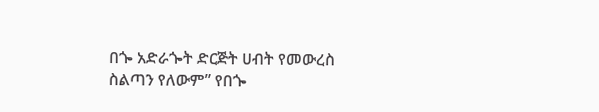በጐ አድራጐት ድርጅት ሀብት የመውረስ ስልጣን የለውም” የበጐ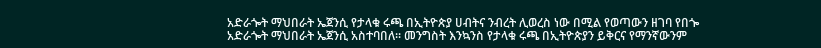አድራጐት ማህበራት ኤጀንሲ የታላቁ ሩጫ በኢትዮጵያ ሀብትና ንብረት ሊወረስ ነው በሚል የወጣውን ዘገባ የበጐ አድራጐት ማህበራት ኤጀንሲ አስተባበለ፡፡ መንግስት እንኳንስ የታላቁ ሩጫ በኢትዮጵያን ይቅርና የማንኛውንም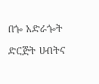በጐ አድራጐት ድርጅት ሀብትና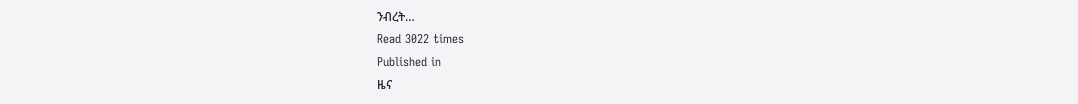ንብረት…
Read 3022 times
Published in
ዜና